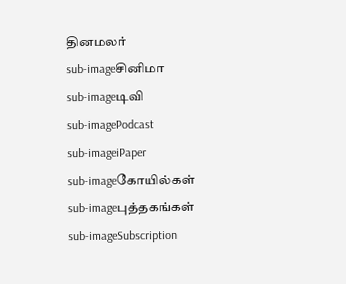தினமலர்
sub-imageசினிமா
sub-imageடிவி
sub-imagePodcast
sub-imageiPaper
sub-imageகோயில்கள்
sub-imageபுத்தகங்கள்
sub-imageSubscription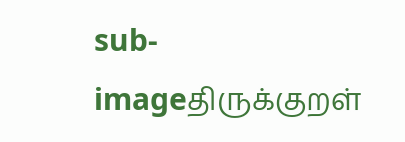sub-imageதிருக்குறள்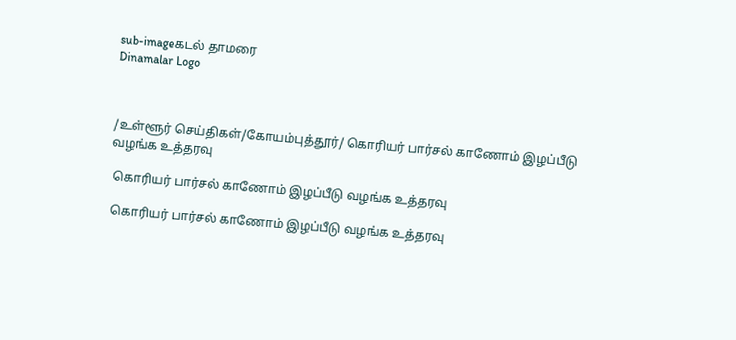sub-imageகடல் தாமரை
Dinamalar Logo



/உள்ளூர் செய்திகள்/கோயம்புத்தூர்/ கொரியர் பார்சல் காணோம் இழப்பீடு வழங்க உத்தரவு

 கொரியர் பார்சல் காணோம் இழப்பீடு வழங்க உத்தரவு

 கொரியர் பார்சல் காணோம் இழப்பீடு வழங்க உத்தரவு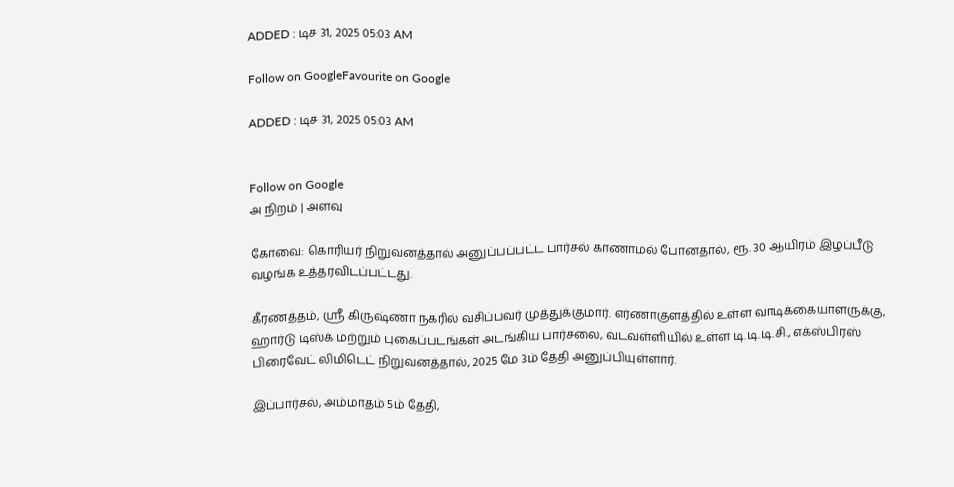ADDED : டிச 31, 2025 05:03 AM

Follow on GoogleFavourite on Google

ADDED : டிச 31, 2025 05:03 AM


Follow on Google
அ நிறம் | அளவு

கோவை: கொரியர் நிறுவனத்தால் அனுப்பப்பட்ட பார்சல் காணாமல் போனதால், ரூ. 30 ஆயிரம் இழப்பீடு வழங்க உத்தரவிடப்பட்டது.

கீரணத்தம், ஸ்ரீ கிருஷ்ணா நகரில் வசிப்பவர் முத்துக்குமார். எர்ணாகுளத்தில் உள்ள வாடிக்கையாளருக்கு, ஹார்டு டிஸ்க் மற்றும் புகைப்படங்கள் அடங்கிய பார்சலை, வடவள்ளியில் உள்ள டி.டி.டி.சி., எக்ஸ்பிரஸ் பிரைவேட் லிமிடெட் நிறுவனத்தால், 2025 மே 3ம் தேதி அனுப்பியுள்ளார்.

இப்பார்சல், அம்மாதம் 5ம் தேதி,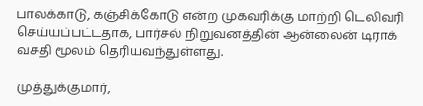பாலக்காடு, கஞ்சிக்கோடு என்ற முகவரிக்கு மாற்றி டெலிவரி செய்யப்பட்டதாக, பார்சல் நிறுவனத்தின் ஆன்லைன் டிராக் வசதி மூலம் தெரியவந்துள்ளது.

முத்துக்குமார்,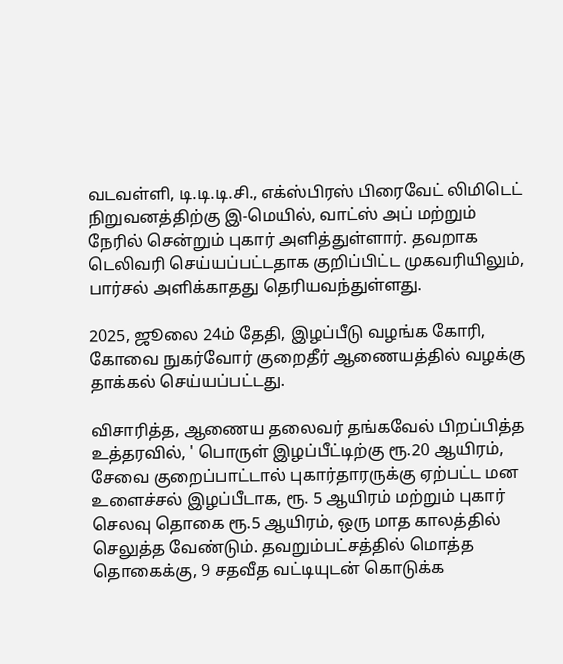வடவள்ளி, டி.டி.டி.சி., எக்ஸ்பிரஸ் பிரைவேட் லிமிடெட் நிறுவனத்திற்கு இ-மெயில், வாட்ஸ் அப் மற்றும் நேரில் சென்றும் புகார் அளித்துள்ளார். தவறாக டெலிவரி செய்யப்பட்டதாக குறிப்பிட்ட முகவரியிலும், பார்சல் அளிக்காதது தெரியவந்துள்ளது.

2025, ஜூலை 24ம் தேதி, இழப்பீடு வழங்க கோரி, கோவை நுகர்வோர் குறைதீர் ஆணையத்தில் வழக்கு தாக்கல் செய்யப்பட்டது.

விசாரித்த, ஆணைய தலைவர் தங்கவேல் பிறப்பித்த உத்தரவில், ' பொருள் இழப்பீட்டிற்கு ரூ.20 ஆயிரம், சேவை குறைப்பாட்டால் புகார்தாரருக்கு ஏற்பட்ட மன உளைச்சல் இழப்பீடாக, ரூ. 5 ஆயிரம் மற்றும் புகார் செலவு தொகை ரூ.5 ஆயிரம், ஒரு மாத காலத்தில் செலுத்த வேண்டும். தவறும்பட்சத்தில் மொத்த தொகைக்கு, 9 சதவீத வட்டியுடன் கொடுக்க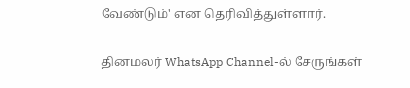வேண்டும்' என தெரிவித்துள்ளார்.

தினமலர் WhatsApp Channel-ல் சேருங்கள்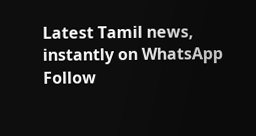Latest Tamil news, instantly on WhatsApp
Follow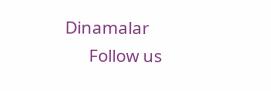Dinamalar
      Follow us